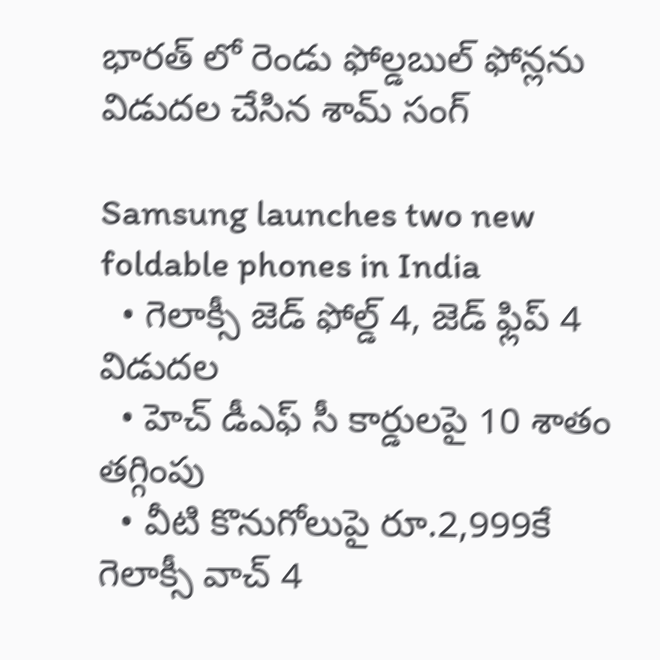భారత్ లో రెండు ఫోల్డబుల్ ఫోన్లను విడుదల చేసిన శామ్ సంగ్

Samsung launches two new foldable phones in India
  • గెలాక్సీ జెడ్ ఫోల్డ్ 4, జెడ్ ఫ్లిప్ 4 విడుదల
  • హెచ్ డీఎఫ్ సీ కార్డులపై 10 శాతం తగ్గింపు
  • వీటి కొనుగోలుపై రూ.2,999కే గెలాక్సీ వాచ్ 4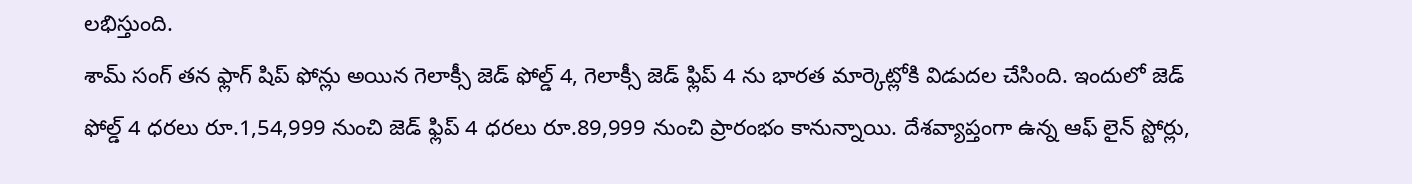లభిస్తుంది.
శామ్ సంగ్ తన ఫ్లాగ్ షిప్ ఫోన్లు అయిన గెలాక్సీ జెడ్ ఫోల్డ్ 4, గెలాక్సీ జెడ్ ఫ్లిప్ 4 ను భారత మార్కెట్లోకి విడుదల చేసింది. ఇందులో జెడ్ ఫోల్డ్ 4 ధరలు రూ.1,54,999 నుంచి జెడ్ ఫ్లిప్ 4 ధరలు రూ.89,999 నుంచి ప్రారంభం కానున్నాయి. దేశవ్యాప్తంగా ఉన్న ఆఫ్ లైన్ స్టోర్లు,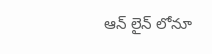ఆన్ లైన్ లోనూ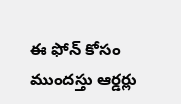ఈ ఫోన్ కోసం ముందస్తు ఆర్డర్లు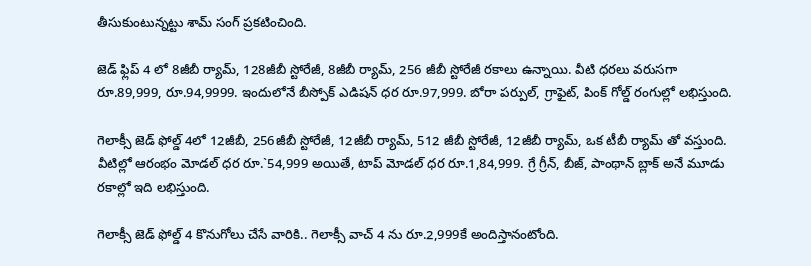తీసుకుంటున్నట్టు శామ్ సంగ్ ప్రకటించింది.

జెడ్ ఫ్లిప్ 4 లో 8జీబీ ర్యామ్, 128జీబీ స్టోరేజీ, 8జీబీ ర్యామ్, 256 జీబీ స్టోరేజీ రకాలు ఉన్నాయి. వీటి ధరలు వరుసగా రూ.89,999, రూ.94,9999. ఇందులోనే బీస్పోక్ ఎడిషన్ ధర రూ.97,999. బోరా పర్పుల్, గ్రాఫైట్, పింక్ గోల్డ్ రంగుల్లో లభిస్తుంది.

గెలాక్సీ జెడ్ ఫోల్డ్ 4లో 12జీబీ, 256జీబీ స్టోరేజీ, 12జీబీ ర్యామ్, 512 జీబీ స్టోరేజీ, 12జీబీ ర్యామ్, ఒక టీబీ ర్యామ్ తో వస్తుంది. వీటిల్లో ఆరంభం మోడల్ ధర రూ.`54,999 అయితే, టాప్ మోడల్ ధర రూ.1,84,999. గ్రే గ్రీన్, బీజ్, పాంథాన్ బ్లాక్ అనే మూడు రకాల్లో ఇది లభిస్తుంది.

గెలాక్సీ జెడ్ ఫోల్డ్ 4 కొనుగోలు చేసే వారికి.. గెలాక్సీ వాచ్ 4 ను రూ.2,999కే అందిస్తానంటోంది.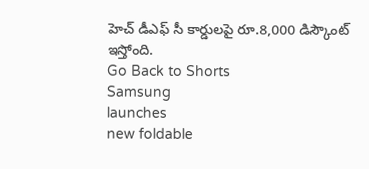హెచ్ డీఎఫ్ సీ కార్డులపై రూ.8,000 డిస్కౌంట్ ఇస్తోంది.
Go Back to Shorts
Samsung
launches
new foldable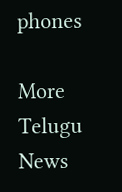phones

More Telugu News